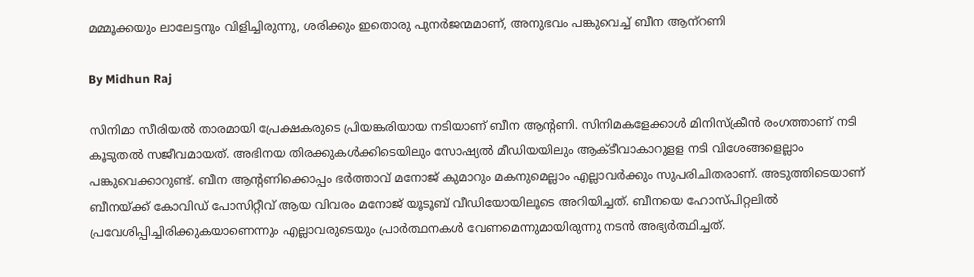മമ്മൂക്കയും ലാലേട്ടനും വിളിച്ചിരുന്നു, ശരിക്കും ഇതൊരു പുനര്‍ജന്മമാണ്, അനുഭവം പങ്കുവെച്ച് ബീന ആന്‌റണി

By Midhun Raj

സിനിമാ സീരിയല്‍ താരമായി പ്രേക്ഷകരുടെ പ്രിയങ്കരിയായ നടിയാണ് ബീന ആന്റണി. സിനിമകളേക്കാള്‍ മിനിസ്‌ക്രീന്‍ രംഗത്താണ് നടി കൂടുതല്‍ സജീവമായത്. അഭിനയ തിരക്കുകള്‍ക്കിടെയിലും സോഷ്യല്‍ മീഡിയയിലും ആക്ടീവാകാറുളള നടി വിശേങ്ങളെല്ലാം പങ്കുവെക്കാറുണ്ട്. ബീന ആന്റണിക്കൊപ്പം ഭര്‍ത്താവ് മനോജ് കുമാറും മകനുമെല്ലാം എല്ലാവര്‍ക്കും സുപരിചിതരാണ്. അടുത്തിടെയാണ് ബീനയ്ക്ക് കോവിഡ് പോസിറ്റീവ് ആയ വിവരം മനോജ് യൂടൂബ് വീഡിയോയിലൂടെ അറിയിച്ചത്. ബീനയെ ഹോസ്പിറ്റലില്‍ പ്രവേശിപ്പിച്ചിരിക്കുകയാണെന്നും എല്ലാവരുടെയും പ്രാര്‍ത്ഥനകള്‍ വേണമെന്നുമായിരുന്നു നടന്‍ അഭ്യര്‍ത്ഥിച്ചത്.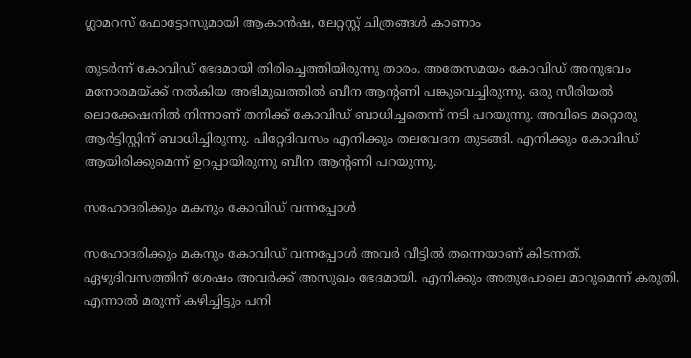ഗ്ലാമറസ് ഫോട്ടോസുമായി ആകാന്‍ഷ, ലേറ്റസ്റ്റ് ചിത്രങ്ങള്‍ കാണാം

തുടര്‍ന്ന് കോവിഡ് ഭേദമായി തിരിച്ചെത്തിയിരുന്നു താരം. അതേസമയം കോവിഡ് അനുഭവം മനോരമയ്ക്ക് നല്‍കിയ അഭിമുഖത്തില്‍ ബീന ആന്റണി പങ്കുവെച്ചിരുന്നു. ഒരു സീരിയല്‍ ലൊക്കേഷനില്‍ നിന്നാണ് തനിക്ക് കോവിഡ് ബാധിച്ചതെന്ന് നടി പറയുന്നു. അവിടെ മറ്റൊരു ആര്‍ട്ടിസ്റ്റിന് ബാധിച്ചിരുന്നു. പിറ്റേദിവസം എനിക്കും തലവേദന തുടങ്ങി. എനിക്കും കോവിഡ് ആയിരിക്കുമെന്ന് ഉറപ്പായിരുന്നു ബീന ആന്റണി പറയുന്നു.

സഹോദരിക്കും മകനും കോവിഡ് വന്നപ്പോള്‍

സഹോദരിക്കും മകനും കോവിഡ് വന്നപ്പോള്‍ അവര്‍ വീട്ടില്‍ തന്നെയാണ് കിടന്നത്. ഏഴുദിവസത്തിന് ശേഷം അവര്‍ക്ക് അസുഖം ഭേദമായി. എനിക്കും അതുപോലെ മാറുമെന്ന് കരുതി. എന്നാല്‍ മരുന്ന് കഴിച്ചിട്ടും പനി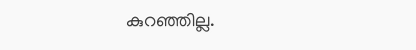കുറഞ്ഞില്ല.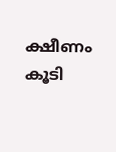ക്ഷീണം കൂടി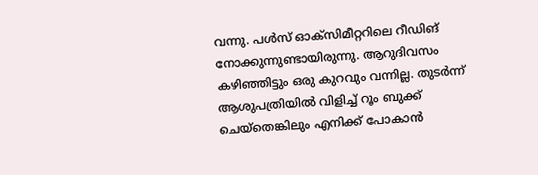വന്നു. പള്‍സ് ഓക്‌സിമീറ്ററിലെ റീഡിങ് നോക്കുന്നുണ്ടായിരുന്നു. ആറുദിവസം കഴിഞ്ഞിട്ടും ഒരു കുറവും വന്നില്ല. തുടര്‍ന്ന് ആശുപത്രിയില്‍ വിളിച്ച് റൂം ബുക്ക് ചെയ്‌തെങ്കിലും എനിക്ക് പോകാന്‍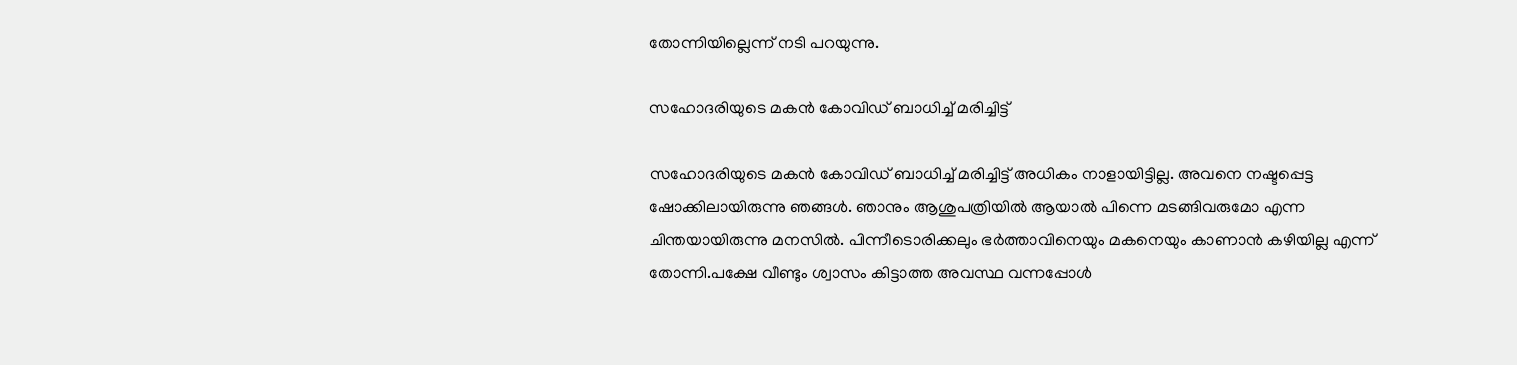തോന്നിയില്ലെന്ന് നടി പറയുന്നു.

സഹോദരിയുടെ മകന്‍ കോവിഡ് ബാധിച്ച് മരിച്ചിട്ട്

സഹോദരിയുടെ മകന്‍ കോവിഡ് ബാധിച്ച് മരിച്ചിട്ട് അധികം നാളായിട്ടില്ല. അവനെ നഷ്ടപ്പെട്ട ഷോക്കിലായിരുന്നു ഞങ്ങള്‍. ഞാനും ആശുപത്രിയില്‍ ആയാല്‍ പിന്നെ മടങ്ങിവരുമോ എന്ന ചിന്തയായിരുന്നു മനസില്‍. പിന്നീടൊരിക്കലും ഭര്‍ത്താവിനെയും മകനെയും കാണാന്‍ കഴിയില്ല എന്ന് തോന്നി.പക്ഷേ വീണ്ടും ശ്വാസം കിട്ടാത്ത അവസ്ഥ വന്നപ്പോള്‍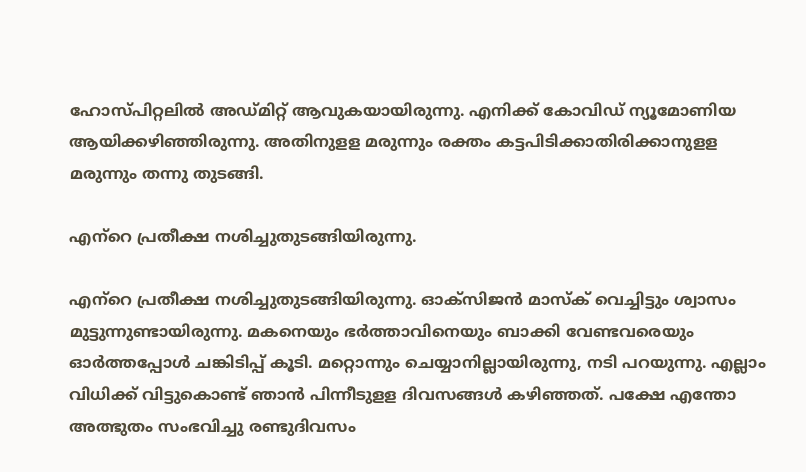ഹോസ്പിറ്റലില്‍ അഡ്മിറ്റ് ആവുകയായിരുന്നു. എനിക്ക് കോവിഡ് ന്യൂമോണിയ ആയിക്കഴിഞ്ഞിരുന്നു. അതിനുളള മരുന്നും രക്തം കട്ടപിടിക്കാതിരിക്കാനുളള മരുന്നും തന്നു തുടങ്ങി.

എന്‌റെ പ്രതീക്ഷ നശിച്ചുതുടങ്ങിയിരുന്നു.

എന്‌റെ പ്രതീക്ഷ നശിച്ചുതുടങ്ങിയിരുന്നു. ഓക്‌സിജന്‍ മാസ്‌ക് വെച്ചിട്ടും ശ്വാസം മുട്ടുന്നുണ്ടായിരുന്നു. മകനെയും ഭര്‍ത്താവിനെയും ബാക്കി വേണ്ടവരെയും ഓര്‍ത്തപ്പോള്‍ ചങ്കിടിപ്പ് കൂടി. മറ്റൊന്നും ചെയ്യാനില്ലായിരുന്നു, നടി പറയുന്നു. എല്ലാം വിധിക്ക് വിട്ടുകൊണ്ട് ഞാന്‍ പിന്നീടുളള ദിവസങ്ങള്‍ കഴിഞ്ഞത്. പക്ഷേ എന്തോ അത്ഭുതം സംഭവിച്ചു രണ്ടുദിവസം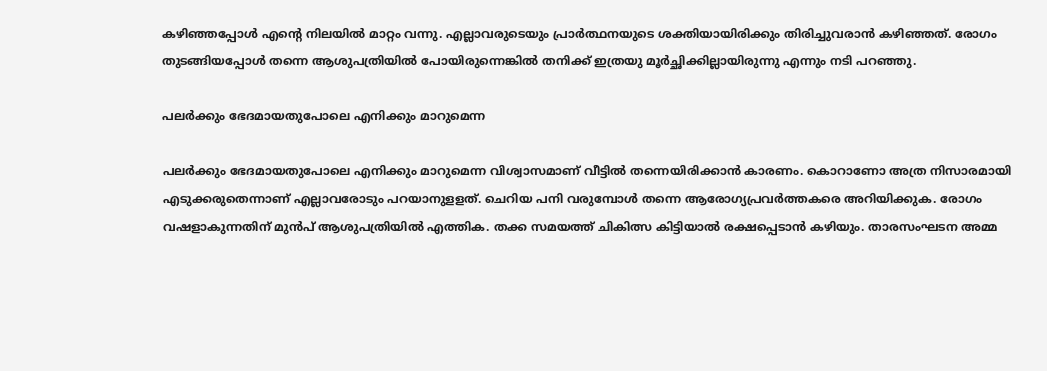കഴിഞ്ഞപ്പോള്‍ എന്റെ നിലയില്‍ മാറ്റം വന്നു. എല്ലാവരുടെയും പ്രാര്‍ത്ഥനയുടെ ശക്തിയായിരിക്കും തിരിച്ചുവരാന്‍ കഴിഞ്ഞത്. രോഗം തുടങ്ങിയപ്പോള്‍ തന്നെ ആശുപത്രിയില്‍ പോയിരുന്നെങ്കില്‍ തനിക്ക് ഇത്രയു മൂര്‍ച്ഛിക്കില്ലായിരുന്നു എന്നും നടി പറഞ്ഞു.

പലര്‍ക്കും ഭേദമായതുപോലെ എനിക്കും മാറുമെന്ന

പലര്‍ക്കും ഭേദമായതുപോലെ എനിക്കും മാറുമെന്ന വിശ്വാസമാണ് വീട്ടില്‍ തന്നെയിരിക്കാന്‍ കാരണം. കൊറാണോ അത്ര നിസാരമായി എടുക്കരുതെന്നാണ് എല്ലാവരോടും പറയാനുളളത്. ചെറിയ പനി വരുമ്പോള്‍ തന്നെ ആരോഗ്യപ്രവര്‍ത്തകരെ അറിയിക്കുക. രോഗം വഷളാകുന്നതിന് മുന്‍പ് ആശുപത്രിയില്‍ എത്തിക. തക്ക സമയത്ത് ചികിത്സ കിട്ടിയാല്‍ രക്ഷപ്പെടാന്‍ കഴിയും. താരസംഘടന അമ്മ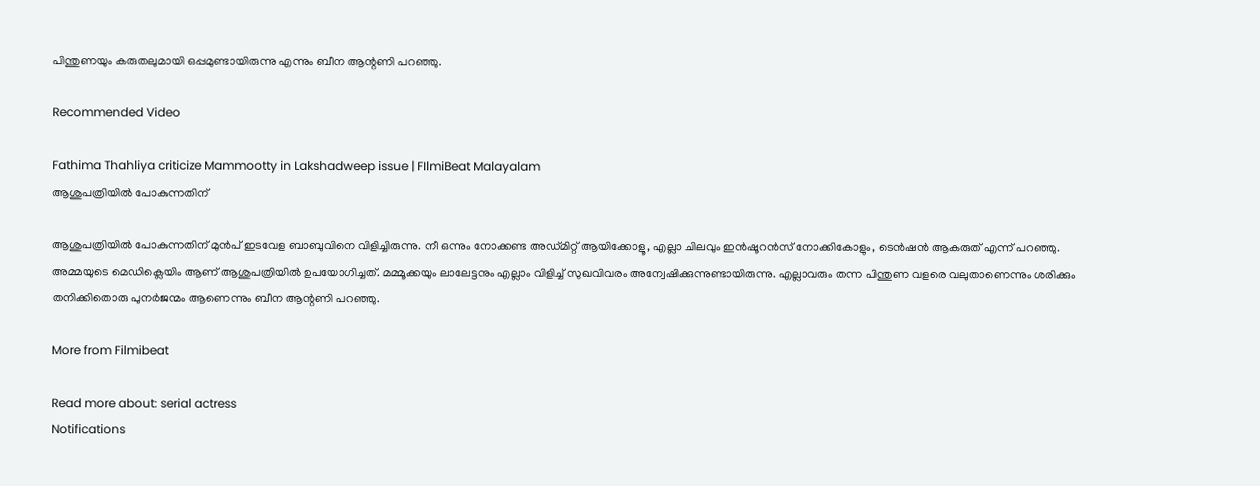പിന്തുണയും കരുതലുമായി ഒപ്പമുണ്ടായിരുന്നു എന്നും ബീന ആന്റണി പറഞ്ഞു.

Recommended Video

Fathima Thahliya criticize Mammootty in Lakshadweep issue | FIlmiBeat Malayalam
ആശുപത്രിയില്‍ പോകുന്നതിന്

ആശുപത്രിയില്‍ പോകുന്നതിന് മുന്‍പ് ഇടവേള ബാബുവിനെ വിളിച്ചിരുന്നു. നീ ഒന്നും നോക്കണ്ട അഡ്മിറ്റ് ആയിക്കോളൂ, എല്ലാ ചിലവും ഇന്‍ഷൂറന്‍സ് നോക്കികോളും, ടെന്‍ഷന്‍ ആകരുത് എന്ന് പറഞ്ഞു. അമ്മയുടെ മെഡിക്ലെയിം ആണ് ആശുപത്രിയില്‍ ഉപയോഗിച്ചത്. മമ്മൂക്കയും ലാലേട്ടനും എല്ലാം വിളിച്ച് സുഖവിവരം അന്വേഷിക്കുന്നുണ്ടായിരുന്നു. എല്ലാവരും തന്ന പിന്തുണ വളരെ വലുതാണെന്നും ശരിക്കും തനിക്കിതൊരു പുനര്‍ജന്മം ആണെന്നും ബീന ആന്റണി പറഞ്ഞു.

More from Filmibeat

Read more about: serial actress
Notifications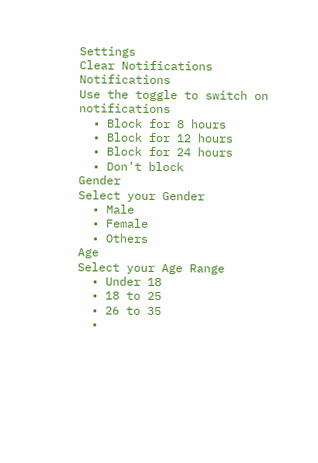Settings
Clear Notifications
Notifications
Use the toggle to switch on notifications
  • Block for 8 hours
  • Block for 12 hours
  • Block for 24 hours
  • Don't block
Gender
Select your Gender
  • Male
  • Female
  • Others
Age
Select your Age Range
  • Under 18
  • 18 to 25
  • 26 to 35
  •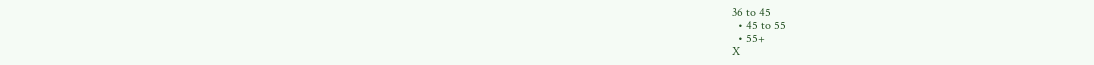36 to 45
  • 45 to 55
  • 55+
X